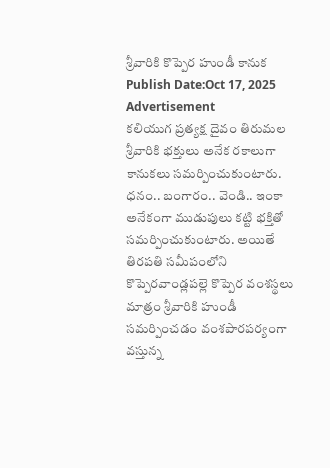శ్రీవారికి కొప్పెర హుండీ కానుక
Publish Date:Oct 17, 2025
Advertisement
కలియుగ ప్రత్యక్ష దైవం తిరుమల శ్రీవారికి భక్తులు అనేక రకాలుగా కానుకలు సమర్పించుకుంటారు. ధనం.. బంగారం.. వెండి.. ఇంకా అనేకంగా ముడుపులు కట్టి భక్తితో సమర్పించుకుంటారు. అయితే తిరపతి సమీపంలోని కొప్పెరవాండ్లపల్లె కొప్పెర వంశస్థలు మాత్రం శ్రీవారికి హుండీ సమర్పించడం వంశపారపర్యంగా వస్తున్న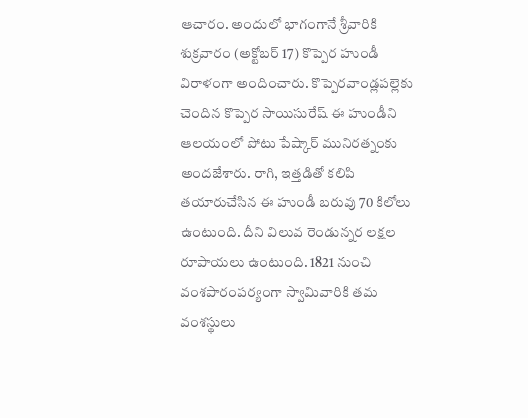ఆచారం. అందులో భాగంగానే శ్రీవారికి శుక్రవారం (అక్టోబర్ 17) కొప్పెర హుండీ విరాళంగా అందించారు. కొప్పెరవాండ్లపల్లెకు చెందిన కొప్పెర సాయిసురేష్ ఈ హుండీని ఆలయంలో పోటు పేష్కార్ మునిరత్నంకు అందజేశారు. రాగి, ఇత్తడితో కలిపి తయారుచేసిన ఈ హుండీ బరువు 70 కిలోలు ఉంటుంది. దీని విలువ రెండున్నర లక్షల రూపాయలు ఉంటుంది. 1821 నుంచి వంశపారంపర్యంగా స్వామివారికి తమ వంశస్థులు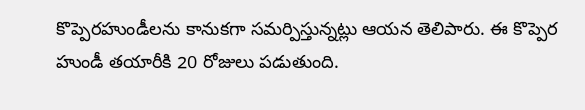కొప్పెరహుండీలను కానుకగా సమర్పిస్తున్నట్లు ఆయన తెలిపారు. ఈ కొప్పెర హుండీ తయారీకి 20 రోజులు పడుతుంది.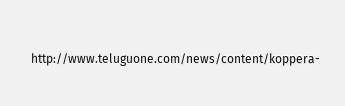http://www.teluguone.com/news/content/koppera-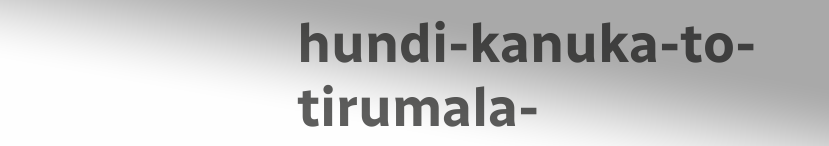hundi-kanuka-to-tirumala-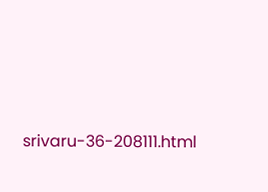srivaru-36-208111.html